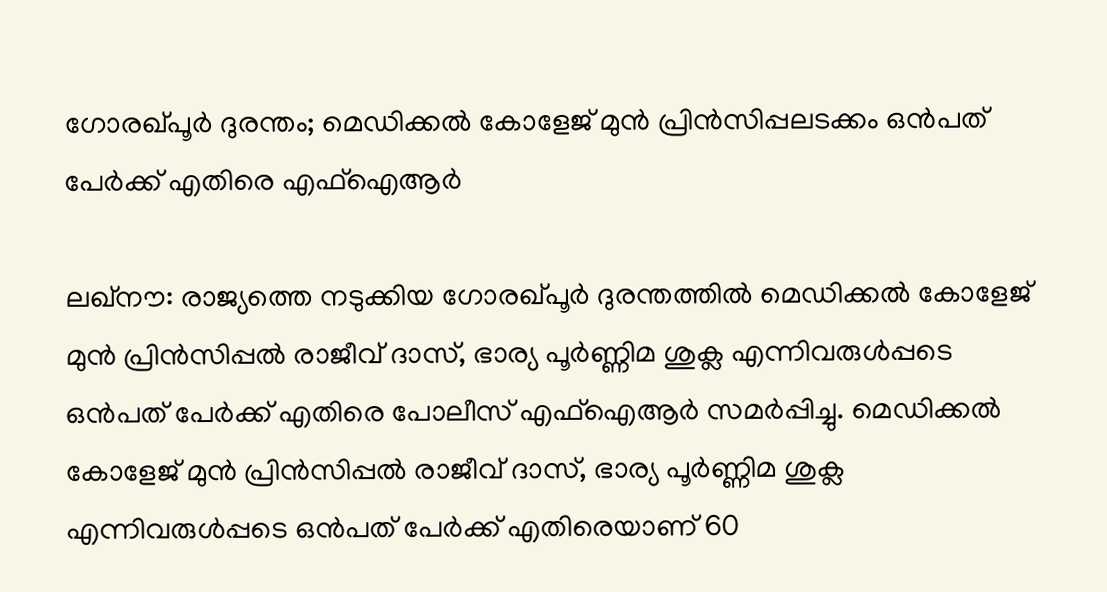ഗോരഖ്പൂര്‍ ദുരന്തം; മെഡിക്കല്‍ കോളേജ് മുന്‍ പ്രിന്‍സിപ്പലടക്കം ഒന്‍പത് പേര്‍ക്ക് എതിരെ എഫ്‌ഐആര്‍

ലഖ്‌നൗ: രാജ്യത്തെ നടുക്കിയ ഗോരഖ്പൂര്‍ ദുരന്തത്തില്‍ മെഡിക്കല്‍ കോളേജ് മുന്‍ പ്രിന്‍സിപ്പല്‍ രാജീവ് ദാസ്, ഭാര്യ പൂര്‍ണ്ണിമ ശുക്ല എന്നിവരുള്‍പ്പടെ ഒന്‍പത് പേര്‍ക്ക് എതിരെ പോലീസ് എഫ്‌ഐആര്‍ സമര്‍പ്പിച്ചു. മെഡിക്കല്‍ കോളേജ് മുന്‍ പ്രിന്‍സിപ്പല്‍ രാജീവ് ദാസ്, ഭാര്യ പൂര്‍ണ്ണിമ ശുക്ല എന്നിവരുള്‍പ്പടെ ഒന്‍പത് പേര്‍ക്ക് എതിരെയാണ് 60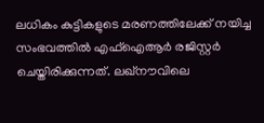ലധികം കുട്ടികളുടെ മരണത്തിലേക്ക് നയിച്ച സംഭവത്തില്‍ എഫ്‌ഐആര്‍ രജിസ്റ്റര്‍ ചെയ്തിരിക്കുന്നത്. ലഖ്‌നൗവിലെ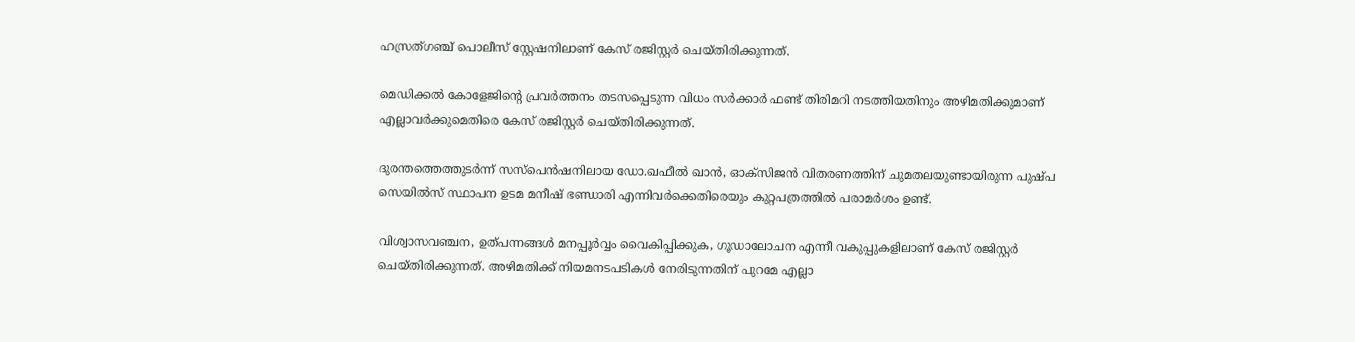ഹസ്രത്ഗഞ്ച് പൊലീസ് സ്റ്റേഷനിലാണ് കേസ് രജിസ്റ്റര്‍ ചെയ്തിരിക്കുന്നത്.

മെഡിക്കല്‍ കോളേജിന്റെ പ്രവര്‍ത്തനം തടസപ്പെടുന്ന വിധം സര്‍ക്കാര്‍ ഫണ്ട് തിരിമറി നടത്തിയതിനും അഴിമതിക്കുമാണ് എല്ലാവര്‍ക്കുമെതിരെ കേസ് രജിസ്റ്റര്‍ ചെയ്തിരിക്കുന്നത്.

ദുരന്തത്തെത്തുടര്‍ന്ന് സസ്‌പെന്‍ഷനിലായ ഡോ.ഖഫീല്‍ ഖാന്‍, ഓക്‌സിജന്‍ വിതരണത്തിന് ചുമതലയുണ്ടായിരുന്ന പുഷ്പ സെയില്‍സ് സ്ഥാപന ഉടമ മനീഷ് ഭണ്ഡാരി എന്നിവര്‍ക്കെതിരെയും കുറ്റപത്രത്തില്‍ പരാമര്‍ശം ഉണ്ട്.

വിശ്വാസവഞ്ചന, ഉത്പന്നങ്ങള്‍ മനപ്പൂര്‍വ്വം വൈകിപ്പിക്കുക, ഗൂഡാലോചന എന്നീ വകുപ്പുകളിലാണ് കേസ് രജിസ്റ്റര്‍ ചെയ്തിരിക്കുന്നത്. അഴിമതിക്ക് നിയമനടപടികള്‍ നേരിടുന്നതിന് പുറമേ എല്ലാ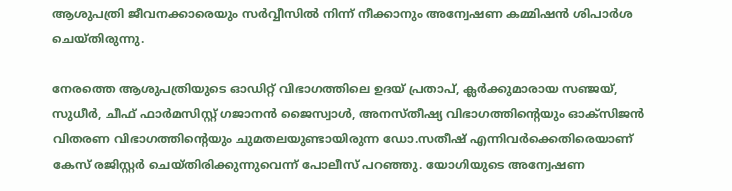ആശുപത്രി ജീവനക്കാരെയും സര്‍വ്വീസില്‍ നിന്ന് നീക്കാനും അന്വേഷണ കമ്മിഷന്‍ ശിപാര്‍ശ ചെയ്തിരുന്നു.

നേരത്തെ ആശുപത്രിയുടെ ഓഡിറ്റ് വിഭാഗത്തിലെ ഉദയ് പ്രതാപ്, ക്ലര്‍ക്കുമാരായ സഞ്ജയ്, സുധീര്‍, ചീഫ് ഫാര്‍മസിസ്റ്റ് ഗജാനന്‍ ജൈസ്വാള്‍, അനസ്തീഷ്യ വിഭാഗത്തിന്റെയും ഓക്‌സിജന്‍ വിതരണ വിഭാഗത്തിന്റെയും ചുമതലയുണ്ടായിരുന്ന ഡോ.സതീഷ് എന്നിവര്‍ക്കെതിരെയാണ് കേസ് രജിസ്റ്റര്‍ ചെയ്തിരിക്കുന്നുവെന്ന് പോലീസ് പറഞ്ഞു. യോഗിയുടെ അന്വേഷണ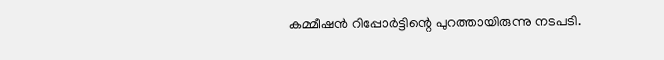കമ്മീഷന്‍ റിപ്പോര്‍ട്ടിന്റെ പുറത്തായിരുന്നു നടപടി.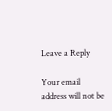Leave a Reply

Your email address will not be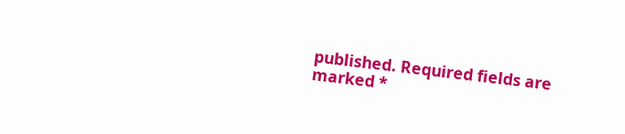published. Required fields are marked *